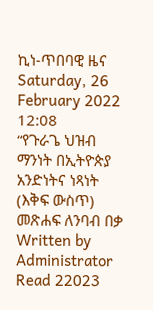ኪነ-ጥበባዊ ዜና
Saturday, 26 February 2022 12:08
“የጉራጌ ህዝብ ማንነት በኢትዮጵያ አንድነትና ነጻነት (እቅፍ ውስጥ) መጽሐፍ ለንባብ በቃ
Written by Administrator
Read 22023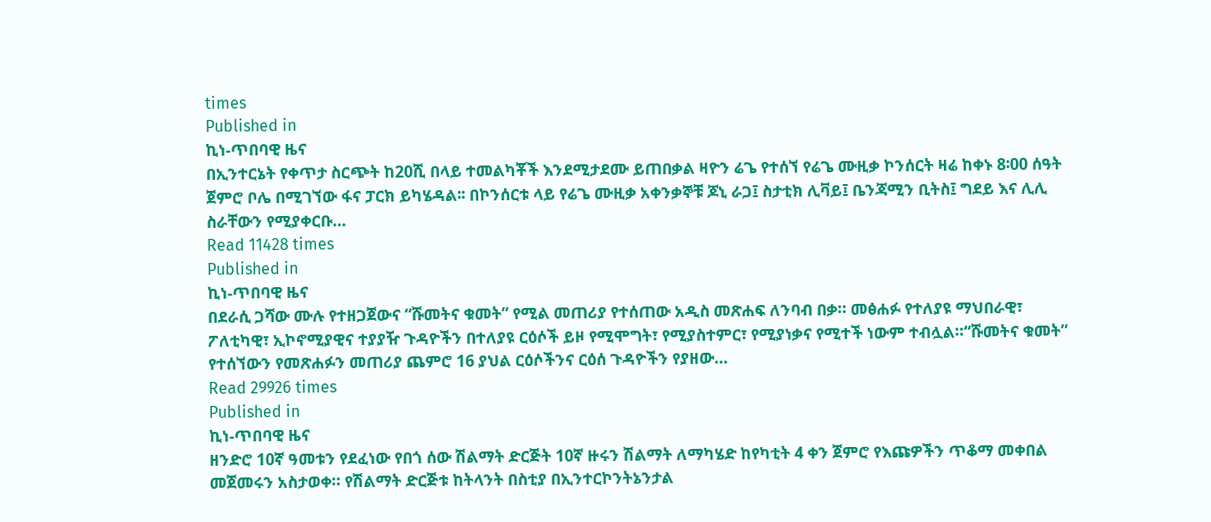times
Published in
ኪነ-ጥበባዊ ዜና
በኢንተርኔት የቀጥታ ስርጭት ከ20ሺ በላይ ተመልካቾች እንደሚታደሙ ይጠበቃል ዛዮን ሬጌ የተሰኘ የሬጌ ሙዚቃ ኮንሰርት ዛሬ ከቀኑ 8፡00 ሰዓት ጀምሮ ቦሌ በሚገኘው ፋና ፓርክ ይካሄዳል፡፡ በኮንሰርቱ ላይ የሬጌ ሙዚቃ አቀንቃኞቹ ጆኒ ራጋ፤ ስታቲክ ሊቫይ፤ ቤንጃሚን ቢትስ፤ ግደይ እና ሊሊ ስራቸውን የሚያቀርቡ…
Read 11428 times
Published in
ኪነ-ጥበባዊ ዜና
በደራሲ ጋሻው ሙሉ የተዘጋጀውና “ሹመትና ቁመት” የሚል መጠሪያ የተሰጠው አዲስ መጽሐፍ ለንባብ በቃ። መፅሐፉ የተለያዩ ማህበራዊ፣ ፖለቲካዊ፣ ኢኮኖሚያዊና ተያያዥ ጉዳዮችን በተለያዩ ርዕሶች ይዞ የሚሞግት፣ የሚያስተምር፣ የሚያነቃና የሚተች ነውም ተብሏል።“ሹመትና ቁመት” የተሰኘውን የመጽሐፉን መጠሪያ ጨምሮ 16 ያህል ርዕሶችንና ርዕሰ ጉዳዮችን የያዘው…
Read 29926 times
Published in
ኪነ-ጥበባዊ ዜና
ዘንድሮ 10ኛ ዓመቱን የደፈነው የበጎ ሰው ሽልማት ድርጅት 10ኛ ዙሩን ሽልማት ለማካሄድ ከየካቲት 4 ቀን ጀምሮ የእጩዎችን ጥቆማ መቀበል መጀመሩን አስታወቀ። የሽልማት ድርጅቱ ከትላንት በስቲያ በኢንተርኮንትኔንታል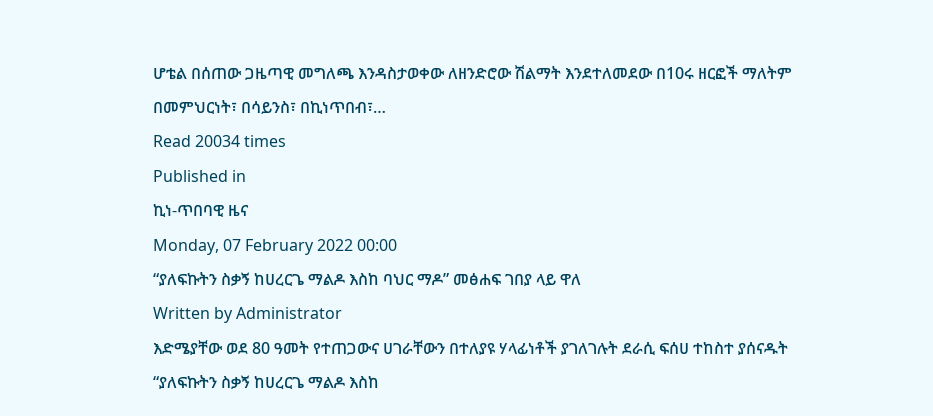ሆቴል በሰጠው ጋዜጣዊ መግለጫ እንዳስታወቀው ለዘንድሮው ሽልማት እንደተለመደው በ10ሩ ዘርፎች ማለትም በመምህርነት፣ በሳይንስ፣ በኪነጥበብ፣…
Read 20034 times
Published in
ኪነ-ጥበባዊ ዜና
Monday, 07 February 2022 00:00
“ያለፍኩትን ስቃኝ ከሀረርጌ ማልዶ እስከ ባህር ማዶ” መፅሐፍ ገበያ ላይ ዋለ
Written by Administrator
እድሜያቸው ወደ 80 ዓመት የተጠጋውና ሀገራቸውን በተለያዩ ሃላፊነቶች ያገለገሉት ደራሲ ፍሰሀ ተከስተ ያሰናዱት “ያለፍኩትን ስቃኝ ከሀረርጌ ማልዶ እስከ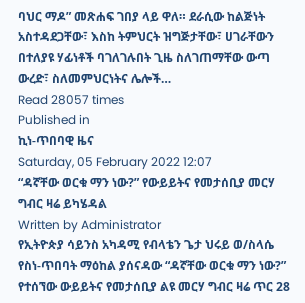ባህር ማዶ” መጽሐፍ ገበያ ላይ ዋለ። ደራሲው ከልጅነት አስተዳደጋቸው፣ እስከ ትምህርት ዝግጅታቸው፣ ሀገራቸውን በተለያዩ ሃፊነቶች ባገለገሉበት ጊዜ ስለገጠማቸው ውጣ ውረድ፣ ስለመምህርነትና ሌሎች…
Read 28057 times
Published in
ኪነ-ጥበባዊ ዜና
Saturday, 05 February 2022 12:07
“ዳኛቸው ወርቁ ማን ነው?” የውይይትና የመታሰቢያ መርሃ ግብር ዛሬ ይካሄዳል
Written by Administrator
የኢትዮጵያ ሳይንስ አካዳሚ የብላቴን ጌታ ህሩይ ወ/ስላሴ የስነ-ጥበባት ማዕከል ያሰናዳው “ዳኛቸው ወርቁ ማን ነው?” የተሰኘው ውይይትና የመታሰቢያ ልዩ መርሃ ግብር ዛሬ ጥር 28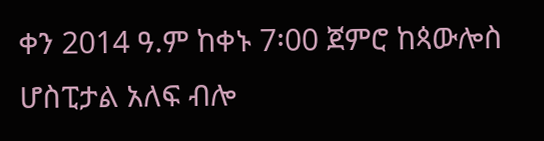ቀን 2014 ዓ.ም ከቀኑ 7፡00 ጀምሮ ከጳውሎስ ሆስፒታል አለፍ ብሎ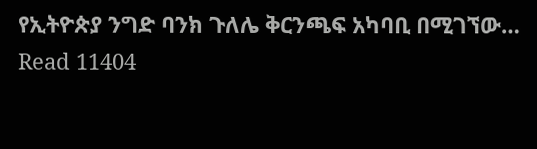የኢትዮጵያ ንግድ ባንክ ጉለሌ ቅርንጫፍ አካባቢ በሚገኘው…
Read 11404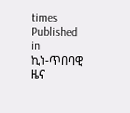times
Published in
ኪነ-ጥበባዊ ዜና